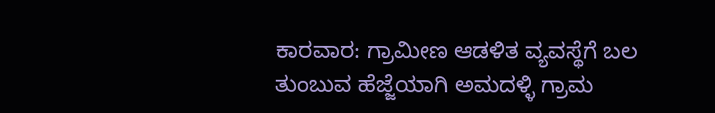ಕಾರವಾರ: ಗ್ರಾಮೀಣ ಆಡಳಿತ ವ್ಯವಸ್ಥೆಗೆ ಬಲ ತುಂಬುವ ಹೆಜ್ಜೆಯಾಗಿ ಅಮದಳ್ಳಿ ಗ್ರಾಮ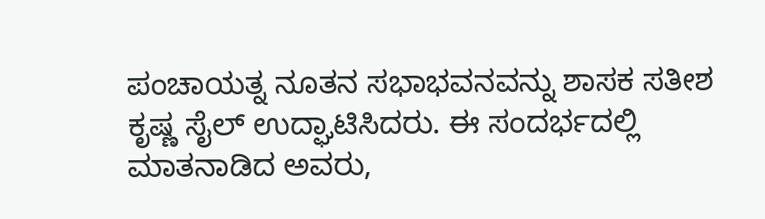ಪಂಚಾಯತ್ನ ನೂತನ ಸಭಾಭವನವನ್ನು ಶಾಸಕ ಸತೀಶ ಕೃಷ್ಣ ಸೈಲ್ ಉದ್ಘಾಟಿಸಿದರು. ಈ ಸಂದರ್ಭದಲ್ಲಿ ಮಾತನಾಡಿದ ಅವರು,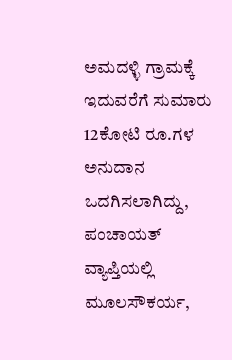ಅಮದಳ್ಳಿ ಗ್ರಾಮಕ್ಕೆ ಇದುವರೆಗೆ ಸುಮಾರು 12ಕೋಟಿ ರೂ.ಗಳ ಅನುದಾನ ಒದಗಿಸಲಾಗಿದ್ದು, ಪಂಚಾಯತ್ ವ್ಯಾಪ್ತಿಯಲ್ಲಿ ಮೂಲಸೌಕರ್ಯ,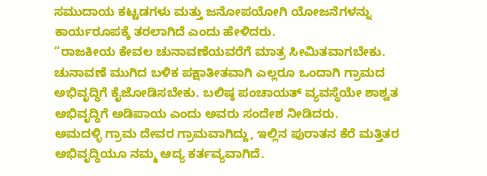ಸಮುದಾಯ ಕಟ್ಟಡಗಳು ಮತ್ತು ಜನೋಪಯೋಗಿ ಯೋಜನೆಗಳನ್ನು ಕಾರ್ಯರೂಪಕ್ಕೆ ತರಲಾಗಿದೆ ಎಂದು ಹೇಳಿದರು.
“ರಾಜಕೀಯ ಕೇವಲ ಚುನಾವಣೆಯವರೆಗೆ ಮಾತ್ರ ಸೀಮಿತವಾಗಬೇಕು. ಚುನಾವಣೆ ಮುಗಿದ ಬಳಿಕ ಪಕ್ಷಾತೀತವಾಗಿ ಎಲ್ಲರೂ ಒಂದಾಗಿ ಗ್ರಾಮದ ಅಭಿವೃದ್ಧಿಗೆ ಕೈಜೋಡಿಸಬೇಕು. ಬಲಿಷ್ಠ ಪಂಚಾಯತ್ ವ್ಯವಸ್ಥೆಯೇ ಶಾಶ್ವತ ಅಭಿವೃದ್ಧಿಗೆ ಅಡಿಪಾಯ ಎಂದು ಅವರು ಸಂದೇಶ ನೀಡಿದರು.
ಅಮದಳ್ಳಿ ಗ್ರಾಮ ದೇವರ ಗ್ರಾಮವಾಗಿದ್ದು, ಇಲ್ಲಿನ ಪುರಾತನ ಕೆರೆ ಮತ್ತಿತರ ಅಭಿವೃದ್ಧಿಯೂ ನಮ್ಮ ಆದ್ಯ ಕರ್ತವ್ಯವಾಗಿದೆ.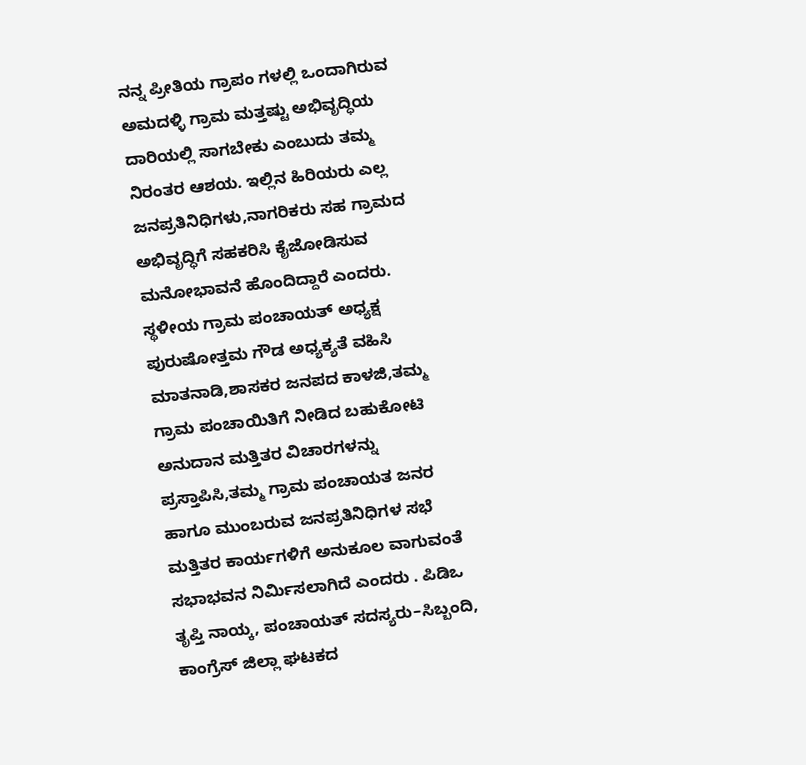ನನ್ನ ಪ್ರೀತಿಯ ಗ್ರಾಪಂ ಗಳಲ್ಲಿ ಒಂದಾಗಿರುವ ಅಮದಳ್ಳಿ ಗ್ರಾಮ ಮತ್ತಷ್ಟು ಅಭಿವೃದ್ಧಿಯ ದಾರಿಯಲ್ಲಿ ಸಾಗಬೇಕು ಎಂಬುದು ತಮ್ಮ ನಿರಂತರ ಆಶಯ. ಇಲ್ಲಿನ ಹಿರಿಯರು ಎಲ್ಲ ಜನಪ್ರತಿನಿಧಿಗಳು,ನಾಗರಿಕರು ಸಹ ಗ್ರಾಮದ ಅಭಿವೃದ್ಧಿಗೆ ಸಹಕರಿಸಿ ಕೈಜೋಡಿಸುವ ಮನೋಭಾವನೆ ಹೊಂದಿದ್ದಾರೆ ಎಂದರು.
ಸ್ಥಳೀಯ ಗ್ರಾಮ ಪಂಚಾಯತ್ ಅಧ್ಯಕ್ಷ ಪುರುಷೋತ್ತಮ ಗೌಡ ಅಧ್ಯಕ್ಯತೆ ವಹಿಸಿ ಮಾತನಾಡಿ,ಶಾಸಕರ ಜನಪದ ಕಾಳಜಿ,ತಮ್ಮ ಗ್ರಾಮ ಪಂಚಾಯಿತಿಗೆ ನೀಡಿದ ಬಹುಕೋಟಿ ಅನುದಾನ ಮತ್ತಿತರ ವಿಚಾರಗಳನ್ನು ಪ್ರಸ್ತಾಪಿಸಿ,ತಮ್ಮ ಗ್ರಾಮ ಪಂಚಾಯತ ಜನರ ಹಾಗೂ ಮುಂಬರುವ ಜನಪ್ರತಿನಿಧಿಗಳ ಸಭೆ ಮತ್ತಿತರ ಕಾರ್ಯಗಳಿಗೆ ಅನುಕೂಲ ವಾಗುವಂತೆ ಸಭಾಭವನ ನಿರ್ಮಿಸಲಾಗಿದೆ ಎಂದರು . ಪಿಡಿಒ ತೃಪ್ತಿ ನಾಯ್ಕ, ಪಂಚಾಯತ್ ಸದಸ್ಯರು–ಸಿಬ್ಬಂದಿ, ಕಾಂಗ್ರೆಸ್ ಜಿಲ್ಲಾ ಘಟಕದ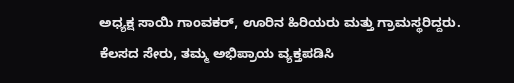ಅಧ್ಯಕ್ಷ ಸಾಯಿ ಗಾಂವಕರ್, ಊರಿನ ಹಿರಿಯರು ಮತ್ತು ಗ್ರಾಮಸ್ಥರಿದ್ದರು.
ಕೆಲಸದ ಸೇರು, ತಮ್ಮ ಅಭಿಪ್ರಾಯ ವ್ಯಕ್ತಪಡಿಸಿ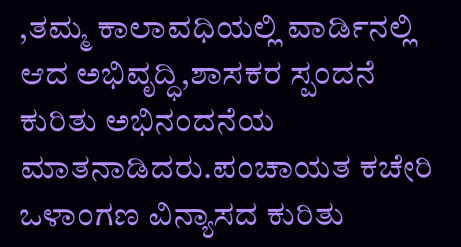,ತಮ್ಮ ಕಾಲಾವಧಿಯಲ್ಲಿ ವಾರ್ಡಿನಲ್ಲಿ ಆದ ಅಭಿವೃದ್ಧಿ,ಶಾಸಕರ ಸ್ಪಂದನೆ ಕುರಿತು ಅಭಿನಂದನೆಯ ಮಾತನಾಡಿದರು.ಪಂಚಾಯತ ಕಚೇರಿ ಒಳಾಂಗಣ ವಿನ್ಯಾಸದ ಕುರಿತು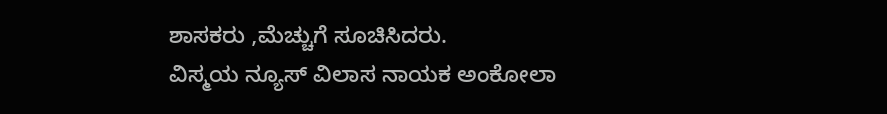ಶಾಸಕರು ,ಮೆಚ್ಚುಗೆ ಸೂಚಿಸಿದರು.
ವಿಸ್ಮಯ ನ್ಯೂಸ್ ವಿಲಾಸ ನಾಯಕ ಅಂಕೋಲಾ